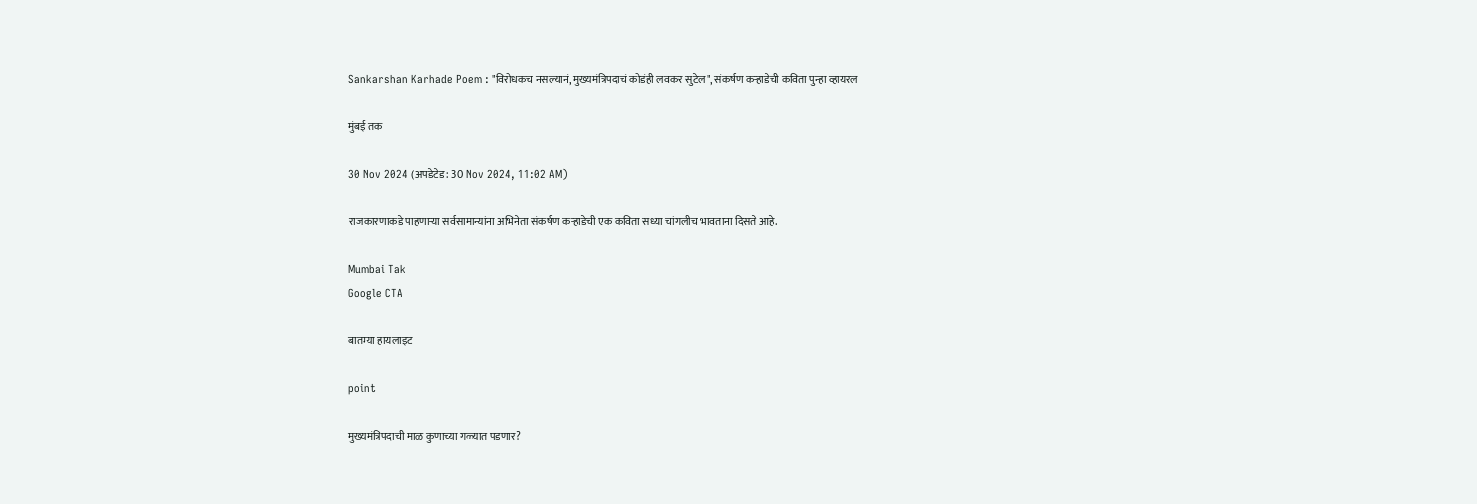Sankarshan Karhade Poem : "विरोधकच नसल्यानं, मुख्यमंत्रिपदाचं कोडंही लवकर सुटेल", संकर्षण कऱ्हाडेची कविता पुन्हा व्हायरल

मुंबई तक

30 Nov 2024 (अपडेटेड: 30 Nov 2024, 11:02 AM)

राजकारणाकडे पाहणाऱ्या सर्वसामान्यांना अभिनेता संकर्षण कऱ्हाडेची एक कविता सध्या चांगलीच भावताना दिसते आहे.

Mumbai Tak
Google CTA

बातम्या हायलाइट

point

मुख्यमंत्रिपदाची माळ कुणाच्या गळ्यात पडणार?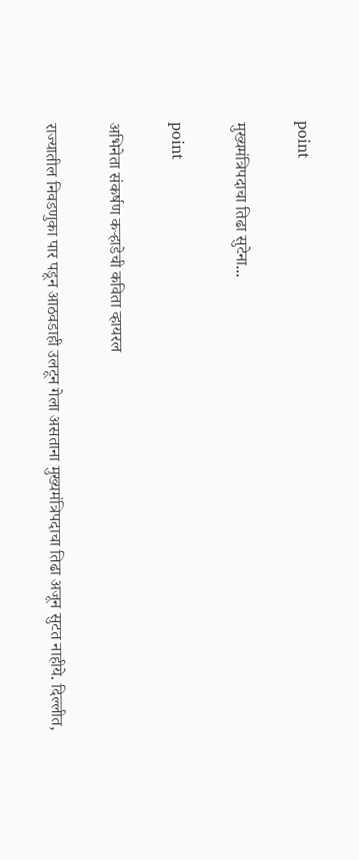point

मुख्यमंत्रिपदाचा तिढा सुटेना...

point

अभिनेता संकर्षण कऱ्हाडेची कविता व्हायरल

राज्यातील निवडणुका पार पडून आठवडाही उलटून गेला असताना मुख्यमंत्रि‍पदाचा तिढा अजून सुटत नाहीये. दिल्लीत,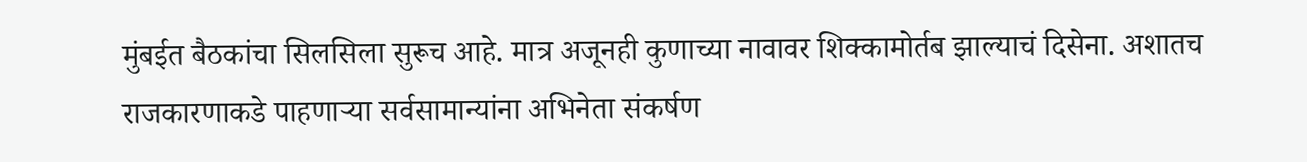मुंबईत बैठकांचा सिलसिला सुरूच आहे. मात्र अजूनही कुणाच्या नावावर शिक्कामोर्तब झाल्याचं दिसेना. अशातच राजकारणाकडे पाहणाऱ्या सर्वसामान्यांना अभिनेता संकर्षण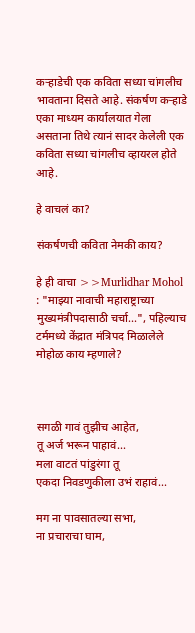कऱ्हाडेची एक कविता सध्या चांगलीच भावताना दिसते आहे. संकर्षण कऱ्हाडे एका माध्यम कार्यालयात गेला असताना तिथे त्यानं सादर केलेली एक कविता सध्या चांगलीच व्हायरल होते आहे.

हे वाचलं का?

संकर्षणची कविता नेमकी काय?

हे ही वाचा >>Murlidhar Mohol : "माझ्या नावाची महाराष्ट्राच्या मुख्यमंत्रीपदासाठी चर्चा...", पहिल्याच टर्ममध्ये केंद्रात मंत्रिपद मिळालेले मोहोळ काय म्हणाले?



सगळी गावं तुझीच आहेत,
तू अर्ज भरून पाहावं...
मला वाटतं पांडुरंगा तू
एकदा निवडणुकीला उभं राहावं...

मग ना पावसातल्या सभा,
ना प्रचाराचा घाम,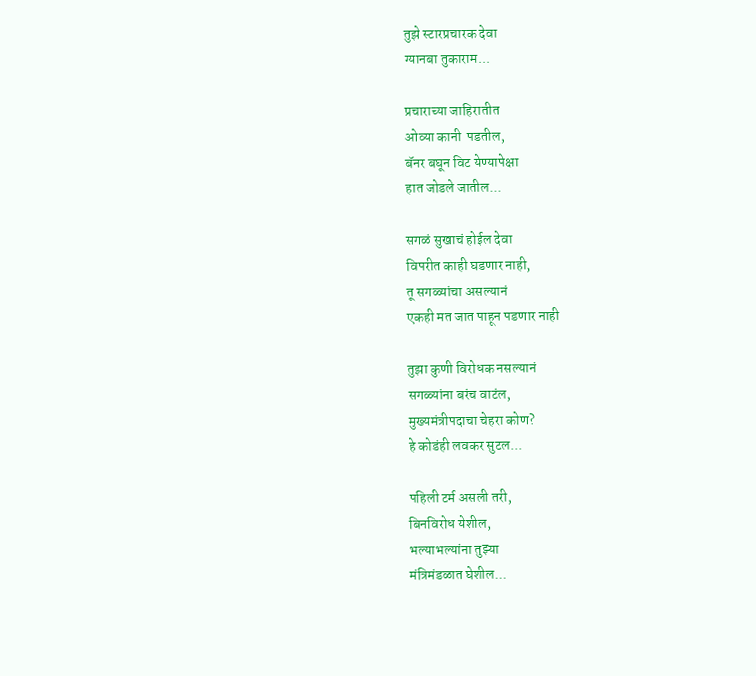तुझे स्टारप्रचारक देवा
ग्यानबा तुकाराम...

प्रचाराच्या जाहिरातीत
ओव्या कानी  पडतील,
बॅनर बघून विट येण्यापेक्षा
हात जोडले जातील...

सगळं सुखाचं होईल देवा
विपरीत काही घडणार नाही,
तू सगळ्यांचा असल्यानं
एकही मत जात पाहून पडणार नाही

तुझा कुणी विरोधक नसल्यानं
सगळ्यांना बरंच वाटंल,
मुख्यमंत्रीपदाचा चेहरा कोण?
हे कोडंही लवकर सुटल...

पहिली टर्म असली तरी,
बिनविरोध येशील,
भल्याभल्यांना तुझ्या
मंत्रिमंडळात घेशील...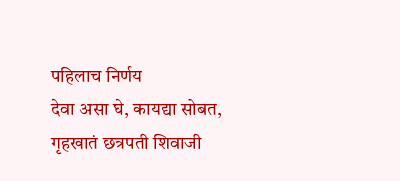पहिलाच निर्णय
देवा असा घे, कायद्या सोबत,
गृहखातं छत्रपती शिवाजी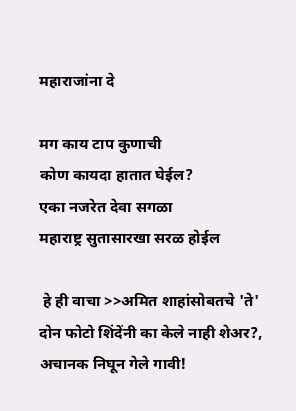महाराजांना दे

मग काय टाप कुणाची
कोण कायदा हातात घेईल?
एका नजरेत देवा सगळा
महाराष्ट्र सुतासारखा सरळ होईल

 हे ही वाचा >>अमित शाहांसोबतचे 'ते' दोन फोटो शिंदेंनी का केले नाही शेअर?, अचानक निघून गेले गावी!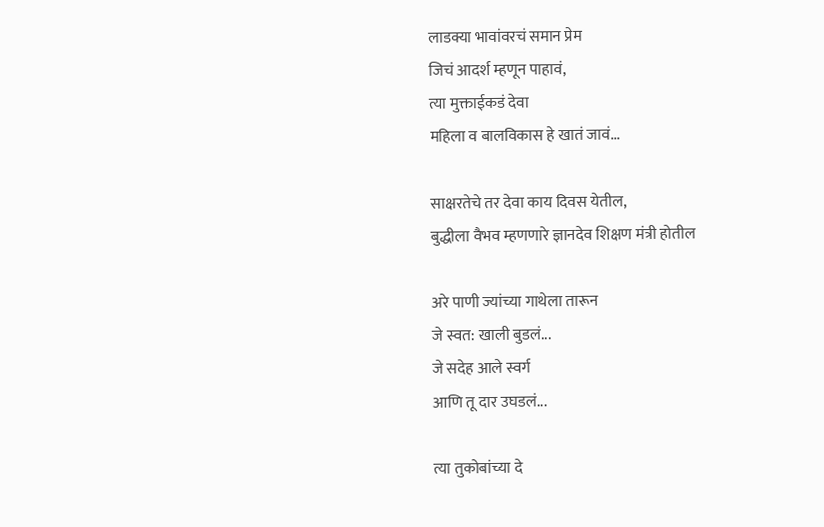लाडक्या भावांवरचं समान प्रेम
जिचं आदर्श म्हणून पाहावं,
त्या मुक्ताईकडं देवा
महिला व बालविकास हे खातं जावं...

साक्षरतेचे तर देवा काय दिवस येतील,
बुद्धीला वैभव म्हणणारे ज्ञानदेव शिक्षण मंत्री होतील

अरे पाणी ज्यांच्या गाथेला तारून
जे स्वत: खाली बुडलं...
जे सदेह आले स्वर्ग
आणि तू दार उघडलं...

त्या तुकोबांच्या दे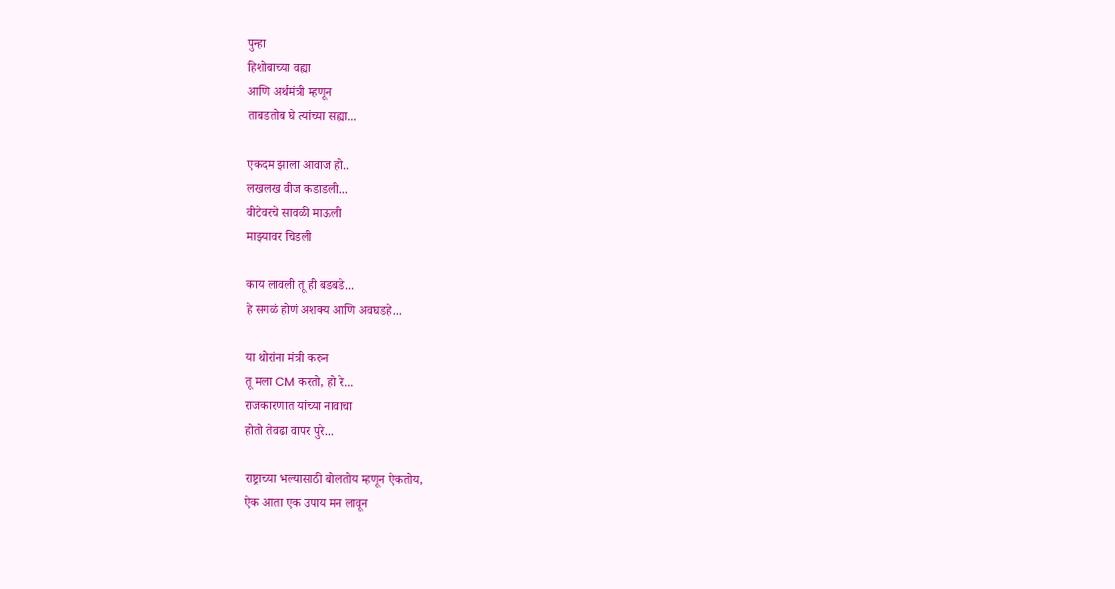पुन्हा
हिशोबाच्या वह्या
आणि अर्थमंत्री म्हणून
ताबडतोब घे त्यांच्या सह्या...

एकदम झाला आवाज हो..
लखलख वीज कडाडली...
वीटेवरचे सावळी माऊली
माझ्यावर चिडली

काय लावली तू ही बडबडे...
हे सगळं होणं अशक्य आणि अवघडहे...

या थोरांना मंत्री करुन
तू मला CM करतो, हो रे...
राजकारणात यांच्या नावाचा
होतो तेवढा वापर पुरे...

राष्ट्राच्या भल्यासाठी बोलतोय म्हणून ऐकतोय,
ऐक आता एक उपाय मन लावून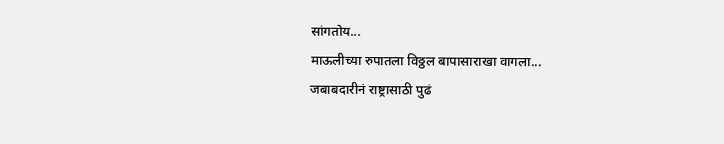सांगतोय...
माऊलीच्या रुपातला विठ्ठल बापासाराखा वागला...
जबाबदारीनं राष्ट्रासाठी पुढं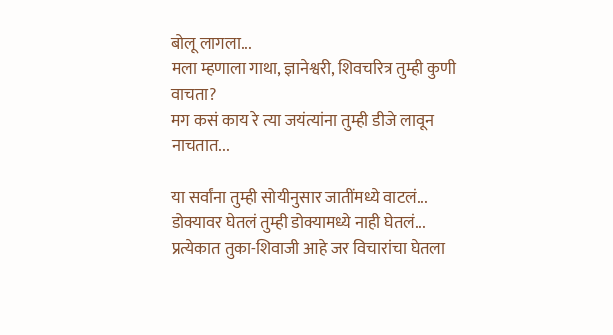बोलू लागला...
मला म्हणाला गाथा, ज्ञानेश्वरी, शिवचरित्र तुम्ही कुणी वाचता?
मग कसं काय रे त्या जयंत्यांना तुम्ही डीजे लावून नाचतात...

या सर्वांना तुम्ही सोयीनुसार जातींमध्ये वाटलं...
डोक्यावर घेतलं तुम्ही डोक्यामध्ये नाही घेतलं...
प्रत्येकात तुका-शिवाजी आहे जर विचारांचा घेतला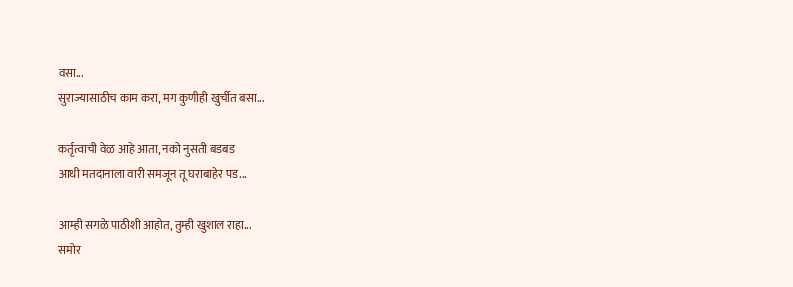वसा...
सुराज्यासाठीच काम करा, मग कुणीही खुर्चीत बसा...

कर्तृत्वाची वेळ आहे आता, नको नुसती बडबड
आधी मतदानाला वारी समजून तू घराबाहेर पड...

आम्ही सगळे पाठीशी आहोत, तुम्ही खुशाल राहा...
समोर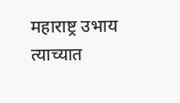महाराष्ट्र उभाय त्याच्यात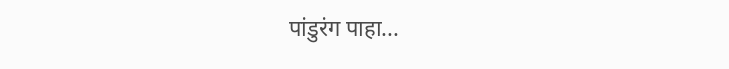पांडुरंग पाहा...